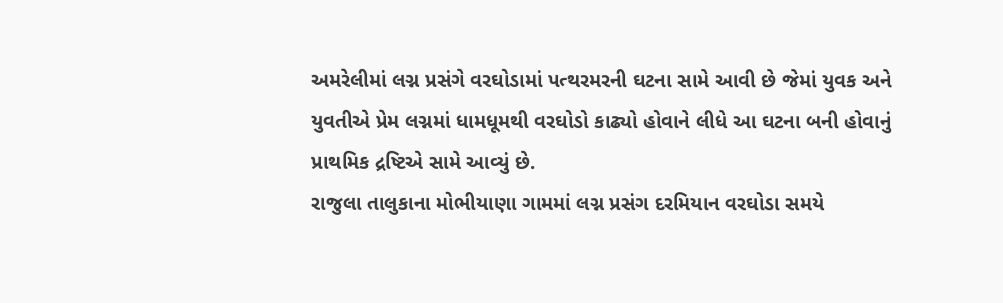અમરેલીમાં લગ્ન પ્રસંગે વરઘોડામાં પત્થરમરની ઘટના સામે આવી છે જેમાં યુવક અને યુવતીએ પ્રેમ લગ્નમાં ધામધૂમથી વરઘોડો કાઢ્યો હોવાને લીધે આ ઘટના બની હોવાનું પ્રાથમિક દ્રષ્ટિએ સામે આવ્યું છે.
રાજુલા તાલુકાના મોભીયાણા ગામમાં લગ્ન પ્રસંગ દરમિયાન વરઘોડા સમયે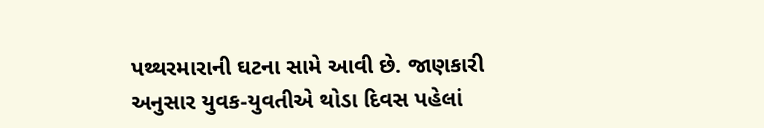પથ્થરમારાની ઘટના સામે આવી છે. જાણકારી અનુસાર યુવક-યુવતીએ થોડા દિવસ પહેલાં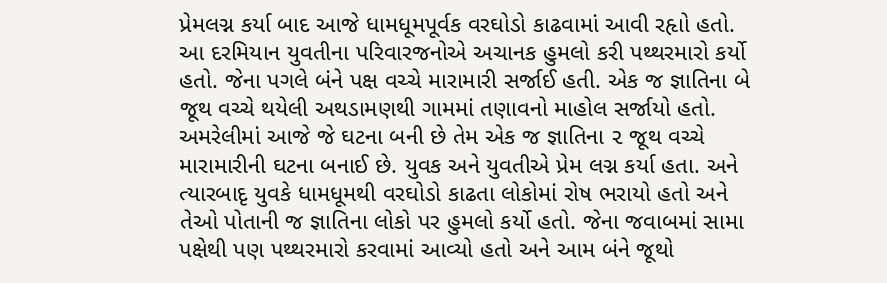પ્રેમલગ્ન કર્યા બાદ આજે ધામધૂમપૂર્વક વરઘોડો કાઢવામાં આવી રહૃાો હતો. આ દરમિયાન યુવતીના પરિવારજનોએ અચાનક હુમલો કરી પથ્થરમારો કર્યો હતો. જેના પગલે બંને પક્ષ વચ્ચે મારામારી સર્જાઈ હતી. એક જ જ્ઞાતિના બે જૂથ વચ્ચે થયેલી અથડામણથી ગામમાં તણાવનો માહોલ સર્જાયો હતો.
અમરેલીમાં આજે જે ઘટના બની છે તેમ એક જ જ્ઞાતિના ૨ જૂથ વચ્ચે મારામારીની ઘટના બનાઈ છે. યુવક અને યુવતીએ પ્રેમ લગ્ન કર્યા હતા. અને ત્યારબાદૃ યુવકે ધામધૂમથી વરઘોડો કાઢતા લોકોમાં રોષ ભરાયો હતો અને તેઓ પોતાની જ જ્ઞાતિના લોકો પર હુમલો કર્યો હતો. જેના જવાબમાં સામા પક્ષેથી પણ પથ્થરમારો કરવામાં આવ્યો હતો અને આમ બંને જૂથો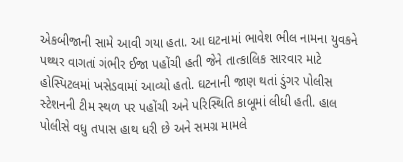એકબીજાની સામે આવી ગયા હતા. આ ઘટનામાં ભાવેશ ભીલ નામના યુવકને પથ્થર વાગતાં ગંભીર ઈજા પહોંચી હતી જેને તાત્કાલિક સારવાર માટે હોસ્પિટલમાં ખસેડવામાં આવ્યો હતો. ઘટનાની જાણ થતાં ડુંગર પોલીસ સ્ટેશનની ટીમ સ્થળ પર પહોંચી અને પરિસ્થિતિ કાબૂમાં લીધી હતી. હાલ પોલીસે વધુ તપાસ હાથ ધરી છે અને સમગ્ર મામલે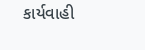કાર્યવાહી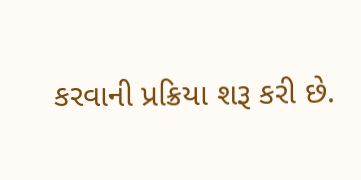કરવાની પ્રક્રિયા શરૂ કરી છે.